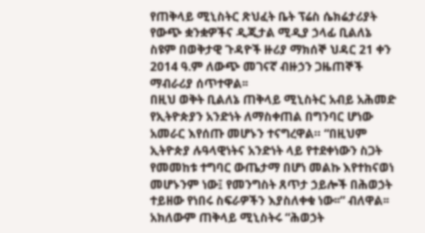የጠቅላይ ሚኒስትር ጽህፈት ቤት ፕሬስ ሴክሬታሪያት የውጭ ቋንቋዎችና ዲጂታል ሚዲያ ኃላፊ ቢልለኔ ስዩም በወቅታዊ ጉዳዮች ዙሪያ ማክሰኞ ህዳር 21 ቀን 2014 ዓ.ም ለውጭ መገናኛ ብዙኃን ጋዜጠኞች ማብራሪያ ሰጥተዋል፡፡
በዚህ ወቅት ቢልለኔ ጠቅላይ ሚኒስትር አብይ አሕመድ የኢትዮጵያን አንድነት ለማስቀጠል በግንባር ሆነው አመራር እየሰጡ መሆኑን ተናግረዋል። “በዚህም ኢትዮጵያ ሉዓላዊነትና አንድነት ላይ የተደቀነውን ስጋት የመመከቱ ተግባር ውጤታማ በሆነ መልኩ እየተከናወነ መሆኑንም ነው፤ የመንግስት ጸጥታ ኃይሎች በሕወኃት ተይዘው የነበሩ ስፍራዎችን እያስለቀቁ ነው፡፡” ብለዋል፡፡
አክለውም ጠቅላይ ሚኒስትሩ “ሕወኃት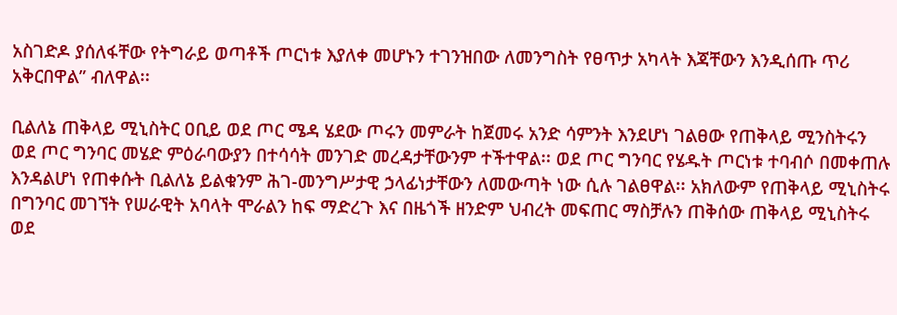አስገድዶ ያሰለፋቸው የትግራይ ወጣቶች ጦርነቱ እያለቀ መሆኑን ተገንዝበው ለመንግስት የፀጥታ አካላት እጃቸውን እንዲሰጡ ጥሪ አቅርበዋል” ብለዋል፡፡

ቢልለኔ ጠቅላይ ሚኒስትር ዐቢይ ወደ ጦር ሜዳ ሄደው ጦሩን መምራት ከጀመሩ አንድ ሳምንት እንደሆነ ገልፀው የጠቅላይ ሚንስትሩን ወደ ጦር ግንባር መሄድ ምዕራባውያን በተሳሳት መንገድ መረዳታቸውንም ተችተዋል፡፡ ወደ ጦር ግንባር የሄዱት ጦርነቱ ተባብሶ በመቀጠሉ እንዳልሆነ የጠቀሱት ቢልለኔ ይልቁንም ሕገ-መንግሥታዊ ኃላፊነታቸውን ለመውጣት ነው ሲሉ ገልፀዋል፡፡ አክለውም የጠቅላይ ሚኒስትሩ በግንባር መገኘት የሠራዊት አባላት ሞራልን ከፍ ማድረጉ እና በዜጎች ዘንድም ህብረት መፍጠር ማስቻሉን ጠቅሰው ጠቅላይ ሚኒስትሩ ወደ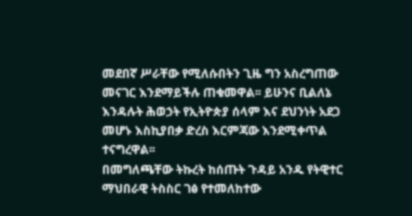መደበኛ ሥራቸው የሚለሱበትን ጊዜ ግን አስረግጠው መናገር እንደማይችሉ ጠቁመዋል፡፡ ይሁንና ቢልለኔ እንዳሉት ሕወኃት የኢትዮጵያ ሰላም እና ደህንነት አደጋ መሆኑ እስኪያበቃ ድረስ እርምጃው እንደሚቀጥል ተናግረዋል፡፡
በመግለጫቸው ትኩረት ከሰጡት ጉዳይ አንዱ የትዊተር ማህበራዊ ትስስር ገፅ የተመለከተው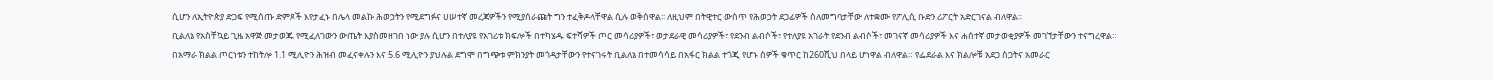ሲሆን ለኢትዮጵያ ድጋፍ የሚሰጡ ድምጾች እየታፈኑ በሌላ መልኩ ሕወኃትን የሚደግፉና ሀሠተኛ መረጃዎችን የሚያሰራጩት ግን ተፈቅዶላቸዋል ሲሉ ወቅሰዋል፡፡ ለዚህም በትዊተር ውስጥ የሕወኃት ደጋፊዎች ስለመግባታቸው ለተቋሙ የፖሊሲ ቡድን ሪፖርት አድርገናል ብለዋል፡፡
ቢልለኔ የአስቸኳይ ጊዜ አዋጅ መታወጁ የሚፈለገውን ውጤት እያስመዘገበ ነው ያሉ ሲሆን በተለያዩ የአገሪቱ ክፍሎች በተካሄዱ ፍተሻዎች ጦር መሳሪያዎች፣ ወታደራዊ መሳሪያዎች፣ የደንብ ልብሶች፣ የተለያዩ አገራት የደንብ ልብሶች፣ መገናኛ መሳሪያዎች እና ሐሰተኛ መታወቂያዎች መገኘታቸውን ተናግረዋል።
በአማራ ክልል ጦርነቱን ተከትሎ 1.1 ሚሊዮን ሕዝብ መፈናቀሉን እና 5.6 ሚሊዮን ያህሉል ደግሞ በግጭቱ ምክንያት መጎዳታቸውን የተናገሩት ቢልለኔ በተመሳሳይ በአፋር ክልል ተጎጂ የሆኑ ሰዎች ቁጥር ከ260ሺህ በላይ ሆነዋል ብለዋል። የፌደራል እና ክልሎቹ አደጋ ስጋትና አመራር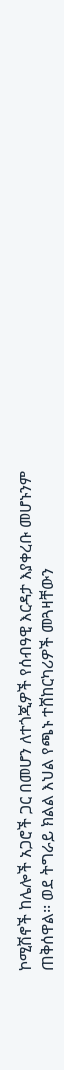ኮሚሽኖች ከሌሎች አጋሮች ጋር በመሆን ለተጎጂዎች የሰብዓዊ እርዳታ እያቀረቡ መሆኑንም ጠቅሰዋል፡፡ ወደ ትግራይ ክልል እህል የጫኑ ተሸከርካሪዎች መጓዛቸውን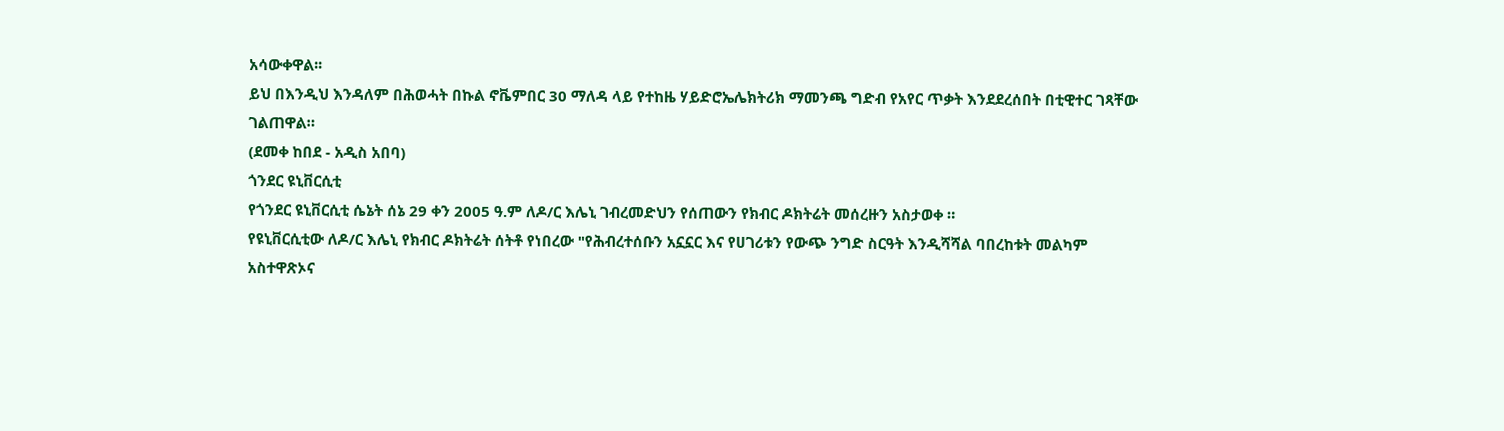አሳውቀዋል፡፡
ይህ በእንዲህ እንዳለም በሕወሓት በኩል ኖቬምበር 30 ማለዳ ላይ የተከዜ ሃይድሮኤሌክትሪክ ማመንጫ ግድብ የአየር ጥቃት እንደደረሰበት በቲዊተር ገጻቸው ገልጠዋል።
(ደመቀ ከበደ - አዲስ አበባ)
ጎንደር ዩኒቨርሲቲ
የጎንደር ዩኒቨርሲቲ ሴኔት ሰኔ 29 ቀን 2005 ዓ.ም ለዶ/ር እሌኒ ገብረመድህን የሰጠውን የክብር ዶክትሬት መሰረዙን አስታወቀ ።
የዩኒቨርሲቲው ለዶ/ር እሌኒ የክብር ዶክትሬት ሰትቶ የነበረው "የሕብረተሰቡን አኗኗር እና የሀገሪቱን የውጭ ንግድ ስርዓት እንዲሻሻል ባበረከቱት መልካም አስተዋጽኦና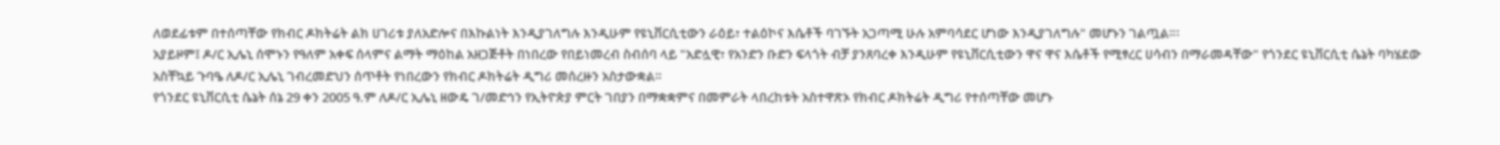ለወደፊቱም በተሰጣቸው የክብር ዶክትሬት ልክ ሀገሪቱ ያለአድሎና በእኩልነት እንዲያገለግሉ እንዲሁም የዩኒቨርሲቲውን ራዕይ፣ ተልዕኮና እሴቶች ባገኙት አጋጣሚ ሁሉ አምባሳደር ሆነው እንዲያገለግሉ" መሆኑን ገልጧል።፡
አያይዞም፤ ዶ/ር ኢሌኒ ሰሞኑን የዓለም አቀፍ ሰላምና ልማት ማዕከል አዘጋጅቶት በነበረው የበይነመረብ ስብሰባ ላይ "አድሏዊ፣ የአንድን ቡድን ፍላጎት ብቻ ያንጸባረቀ እንዲሁም የዩኒቨርሲቲውን ዋና ዋና እሴቶች የሚፃረር ሀሳብን በማራመዳቸው" የጎንደር ዩኒቨርሲቲ ሴኔት ባካሄደው አስቸኳይ ጉባዔ ለዶ/ር ኢሌኒ ገብረመድህን ሰጥቶት የነበረውን የክብር ዶክትሬት ዲግሪ መሰረዙን አስታውቋል።
የጎንደር ዩኒቨርሲቲ ሴኔት ሰኔ 29 ቀን 2005 ዓ.ም ለዶ/ር ኢሌኒ ዘውዴ ገ/መድኅን የኢትዮጵያ ምርት ገበያን በማቋቋምና በመምራት ላበረከቱት አስተዋጽኦ የክብር ዶክትሬት ዲግሪ የተሰጣቸው መሆኑ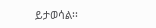ይታወሳል፡፡